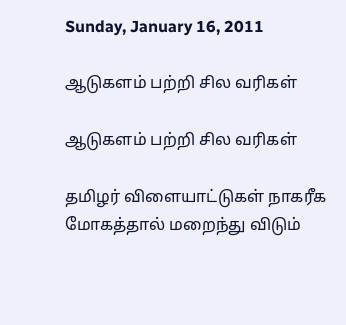Sunday, January 16, 2011

ஆடுகளம் பற்றி சில வரிகள்

ஆடுகளம் பற்றி சில வரிகள்

தமிழர் விளையாட்டுகள் நாகரீக மோகத்தால் மறைந்து விடும்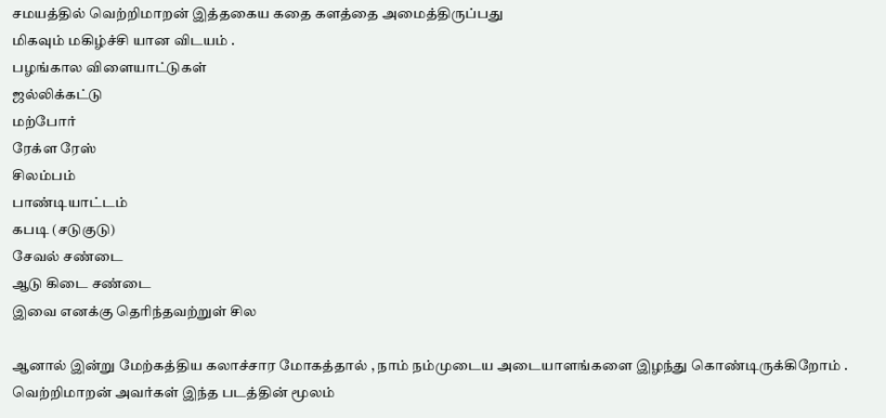சமயத்தில் வெற்றிமாறன் இத்தகைய கதை களத்தை அமைத்திருப்பது
மிகவும் மகிழ்ச்சி யான விடயம் .
பழங்கால விளையாட்டுகள்
ஜல்லிக்கட்டு
மற்போர்
ரேக்ள ரேஸ்
சிலம்பம்
பாண்டியாட்டம்
கபடி (சடுகுடு)
சேவல் சண்டை
ஆடு கிடை சண்டை
இவை எனக்கு தெரிந்தவற்றுள் சில

ஆனால் இன்று மேற்கத்திய கலாச்சார மோகத்தால் , நாம் நம்முடைய அடையாளங்களை இழந்து கொண்டிருக்கிறோம் .
வெற்றிமாறன் அவர்கள் இந்த படத்தின் மூலம்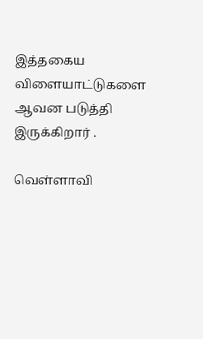இத்தகைய விளையாட்டுகளை ஆவன படுத்தி இருக்கிறார் .

வெள்ளாவி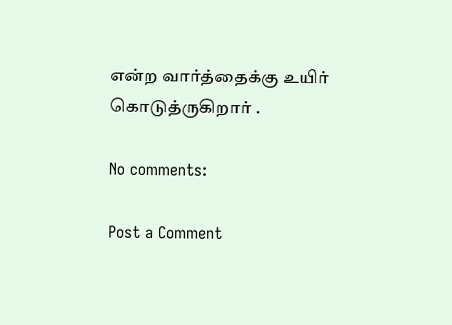என்ற வார்த்தைக்கு உயிர் கொடுத்ருகிறார் .

No comments:

Post a Comment